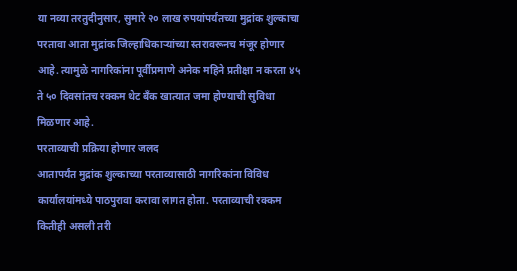या नव्या तरतुदीनुसार, सुमारे २० लाख रुपयांपर्यंतच्या मुद्रांक शुल्काचा परतावा आता मुद्रांक जिल्हाधिकाऱ्यांच्या स्तरावरूनच मंजूर होणार आहे. त्यामुळे नागरिकांना पूर्वीप्रमाणे अनेक महिने प्रतीक्षा न करता ४५ ते ५० दिवसांतच रक्कम थेट बँक खात्यात जमा होण्याची सुविधा मिळणार आहे.
परताव्याची प्रक्रिया होणार जलद
आतापर्यंत मुद्रांक शुल्काच्या परताव्यासाठी नागरिकांना विविध कार्यालयांमध्ये पाठपुरावा करावा लागत होता. परताव्याची रक्कम कितीही असली तरी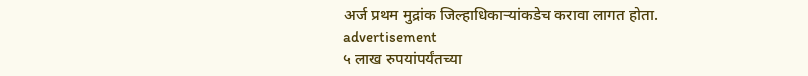अर्ज प्रथम मुद्रांक जिल्हाधिकाऱ्यांकडेच करावा लागत होता.
advertisement
५ लाख रुपयांपर्यंतच्या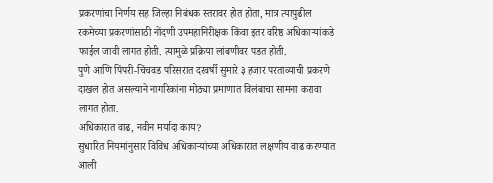प्रकरणांचा निर्णय सह जिल्हा निबंधक स्तरावर होत होता, मात्र त्यापुढील रकमेच्या प्रकरणांसाठी नोंदणी उपमहानिरीक्षक किंवा इतर वरिष्ठ अधिकाऱ्यांकडे फाईल जावी लागत होती. त्यामुळे प्रक्रिया लांबणीवर पडत होती.
पुणे आणि पिंपरी-चिंचवड परिसरात दरवर्षी सुमारे ३ हजार परताव्याची प्रकरणे दाखल होत असल्याने नागरिकांना मोठ्या प्रमाणात विलंबाचा सामना करावा लागत होता.
अधिकारात वाढ, नवीन मर्यादा काय?
सुधारित नियमांनुसार विविध अधिकाऱ्यांच्या अधिकारात लक्षणीय वाढ करण्यात आली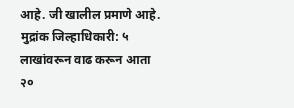आहे. जी खालील प्रमाणे आहे.
मुद्रांक जिल्हाधिकारी: ५ लाखांवरून वाढ करून आता २०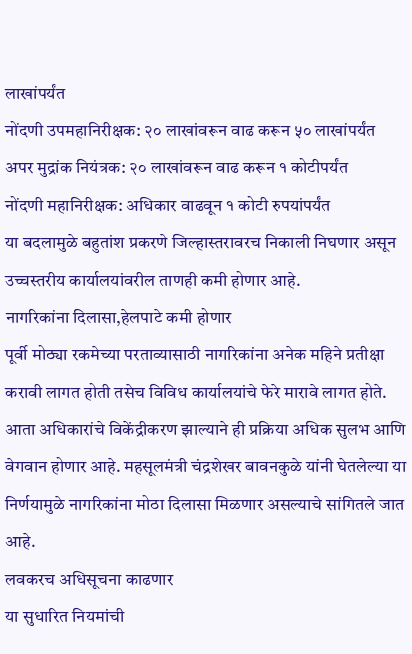लाखांपर्यंत
नोंदणी उपमहानिरीक्षक: २० लाखांवरून वाढ करून ५० लाखांपर्यंत
अपर मुद्रांक नियंत्रक: २० लाखांवरून वाढ करून १ कोटीपर्यंत
नोंदणी महानिरीक्षक: अधिकार वाढवून १ कोटी रुपयांपर्यंत
या बदलामुळे बहुतांश प्रकरणे जिल्हास्तरावरच निकाली निघणार असून उच्चस्तरीय कार्यालयांवरील ताणही कमी होणार आहे.
नागरिकांना दिलासा,हेलपाटे कमी होणार
पूर्वी मोठ्या रकमेच्या परताव्यासाठी नागरिकांना अनेक महिने प्रतीक्षा करावी लागत होती तसेच विविध कार्यालयांचे फेरे मारावे लागत होते. आता अधिकारांचे विकेंद्रीकरण झाल्याने ही प्रक्रिया अधिक सुलभ आणि वेगवान होणार आहे. महसूलमंत्री चंद्रशेखर बावनकुळे यांनी घेतलेल्या या निर्णयामुळे नागरिकांना मोठा दिलासा मिळणार असल्याचे सांगितले जात आहे.
लवकरच अधिसूचना काढणार
या सुधारित नियमांची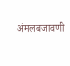अंमलबजावणी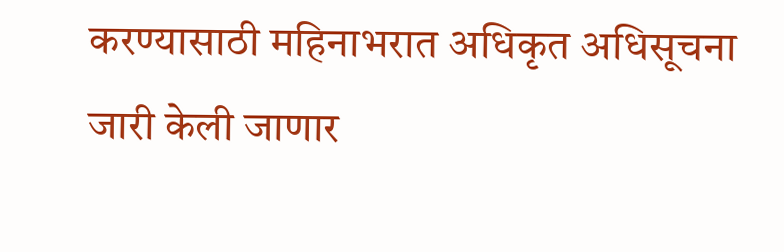करण्यासाठी महिनाभरात अधिकृत अधिसूचना जारी केली जाणार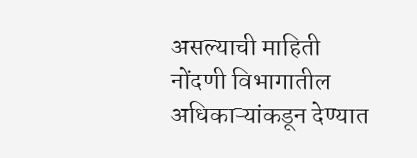असल्याची माहिती नोंदणी विभागातील अधिकाऱ्यांकडून देण्यात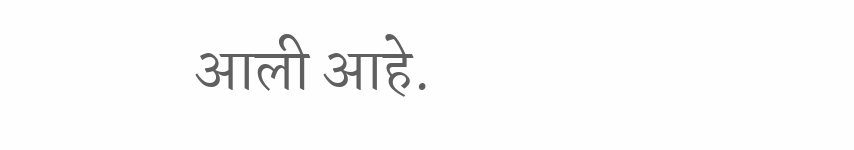आली आहे.